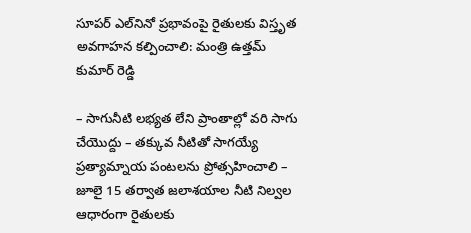సూపర్ ఎల్‌నినో ప్రభావంపై రైతులకు విస్తృత అవగాహన కల్పించాలి: మంత్రి ఉత్తమ్ కుమార్ రెడ్డి

– సాగునీటి లభ్యత లేని ప్రాంతాల్లో వరి సాగు చేయొద్దు – తక్కువ నీటితో సాగయ్యే ప్రత్యామ్నాయ పంటలను ప్రోత్సహించాలి – జూలై 15 తర్వాత జలాశయాల నీటి నిల్వల ఆధారంగా రైతులకు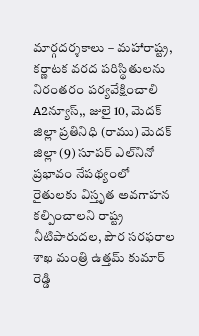మార్గదర్శకాలు – మహారాష్ట్ర, కర్ణాటక వరద పరిస్థితులను నిరంతరం పర్యవేక్షించాలి A2న్యూస్,, జులై 10, మెదక్ జిల్లా ప్రతినిధి (రాము) మెదక్ జిల్లా (9) సూపర్ ఎల్‌నినో ప్రభావం నేపథ్యంలో రైతులకు విస్తృత అవగాహన కల్పించాలని రాష్ట్ర నీటిపారుదల, పౌర సరఫరాల శాఖ మంత్రి ఉత్తమ్ కుమార్ రెడ్డి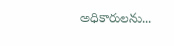అధికారులను...